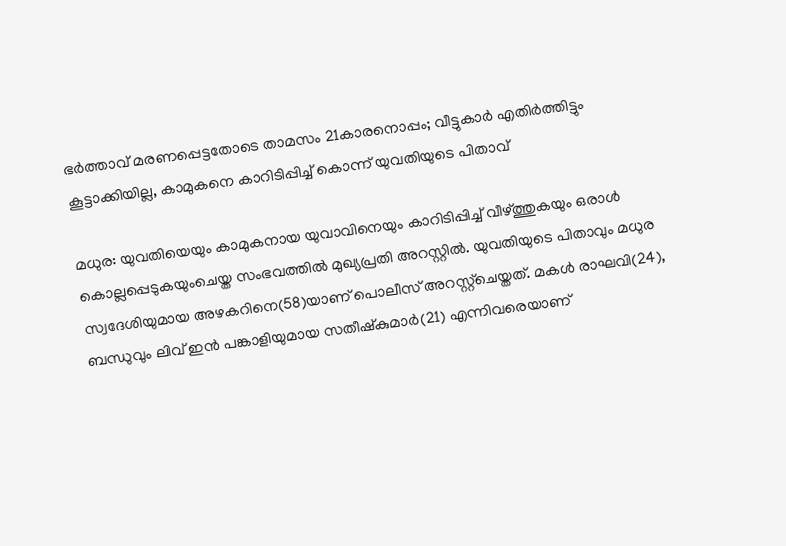ഭർത്താവ് മരണപ്പെട്ടതോടെ താമസം 21കാരനൊപ്പം; വീട്ടുകാർ എതിർത്തിട്ടും കൂട്ടാക്കിയില്ല, കാമുകനെ കാറിടിപ്പിച്ച് കൊന്ന് യുവതിയുടെ പിതാവ്

മധുര: യുവതിയെയും കാമുകനായ യുവാവിനെയും കാറിടിപ്പിച്ച് വീഴ്ത്തുകയും ഒരാൾ കൊല്ലപ്പെടുകയുംചെയ്ത സംഭവത്തിൽ മുഖ്യപ്രതി അറസ്റ്റിൽ. യുവതിയുടെ പിതാവും മധുര സ്വദേശിയുമായ അഴകറിനെ(58)യാണ് പൊലീസ് അറസ്റ്റ്ചെയ്തത്. മകൾ രാഘവി(24), ബന്ധുവും ലിവ് ഇൻ പങ്കാളിയുമായ സതീഷ്കുമാർ(21) എന്നിവരെയാണ്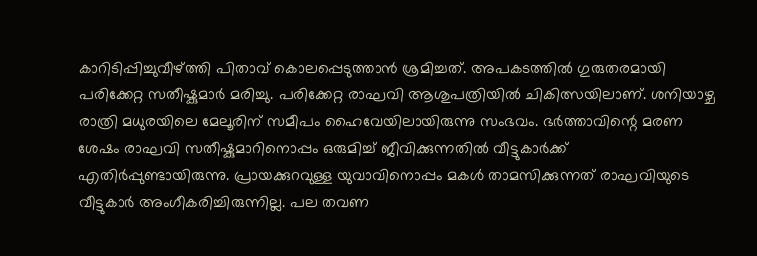കാറിടിപ്പിച്ചുവീഴ്ത്തി പിതാവ് കൊലപ്പെടുത്താൻ ശ്രമിച്ചത്. അപകടത്തിൽ ഗുരുതരമായി പരിക്കേറ്റ സതീഷ്കുമാർ മരിച്ചു. പരിക്കേറ്റ രാഘവി ആശുപത്രിയിൽ ചികിത്സയിലാണ്. ശനിയാഴ്ച രാത്രി മധുരയിലെ മേലൂരിന് സമീപം ഹൈവേയിലായിരുന്നു സംഭവം. ഭർത്താവിന്റെ മരണ ശേഷം രാഘവി സതീഷ്കുമാറിനൊപ്പം ഒരുമിച്ച് ജീവിക്കുന്നതിൽ വീട്ടുകാർക്ക് എതിർപ്പുണ്ടായിരുന്നു. പ്രായക്കുറവുള്ള യുവാവിനൊപ്പം മകൾ താമസിക്കുന്നത് രാഘവിയുടെ വീട്ടുകാർ അംഗീകരിച്ചിരുന്നില്ല. പല തവണ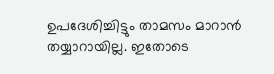ഉപദേശിച്ചിട്ടും താമസം മാറാൻ തയ്യാറായില്ല. ഇതോടെ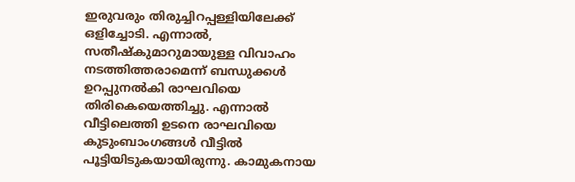ഇരുവരും തിരുച്ചിറപ്പള്ളിയിലേക്ക് ഒളിച്ചോടി. എന്നാൽ, സതീഷ്കുമാറുമായുള്ള വിവാഹം നടത്തിത്തരാമെന്ന് ബന്ധുക്കൾ ഉറപ്പുനൽകി രാഘവിയെ തിരികെയെത്തിച്ചു. എന്നാൽ വീട്ടിലെത്തി ഉടനെ രാഘവിയെ കുടുംബാംഗങ്ങൾ വീട്ടിൽ പൂട്ടിയിടുകയായിരുന്നു. കാമുകനായ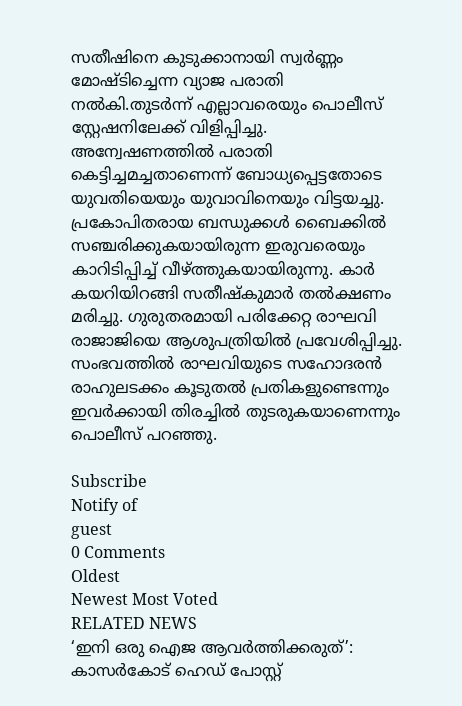സതീഷിനെ കുടുക്കാനായി സ്വർണ്ണം മോഷ്ടിച്ചെന്ന വ്യാജ പരാതി നൽകി.തുടർന്ന് എല്ലാവരെയും പൊലീസ് സ്റ്റേഷനിലേക്ക് വിളിപ്പിച്ചു. അന്വേഷണത്തിൽ പരാതി കെട്ടിച്ചമച്ചതാണെന്ന് ബോധ്യപ്പെട്ടതോടെ യുവതിയെയും യുവാവിനെയും വിട്ടയച്ചു. പ്രകോപിതരായ ബന്ധുക്കൾ ബൈക്കിൽ സഞ്ചരിക്കുകയായിരുന്ന ഇരുവരെയും കാറിടിപ്പിച്ച് വീഴ്ത്തുകയായിരുന്നു. കാർ കയറിയിറങ്ങി സതീഷ്കുമാർ തൽക്ഷണം മരിച്ചു. ഗുരുതരമായി പരിക്കേറ്റ രാഘവി രാജാജിയെ ആശുപത്രിയിൽ പ്രവേശിപ്പിച്ചു. സംഭവത്തിൽ രാഘവിയുടെ സഹോദരൻ രാഹുലടക്കം കൂടുതൽ പ്രതികളുണ്ടെന്നും ഇവർക്കായി തിരച്ചിൽ തുടരുകയാണെന്നും പൊലീസ് പറഞ്ഞു.

Subscribe
Notify of
guest
0 Comments
Oldest
Newest Most Voted
RELATED NEWS
‘ഇനി ഒരു ഐജ ആവര്‍ത്തിക്കരുത്’: കാസര്‍കോട് ഹെഡ് പോസ്റ്റ്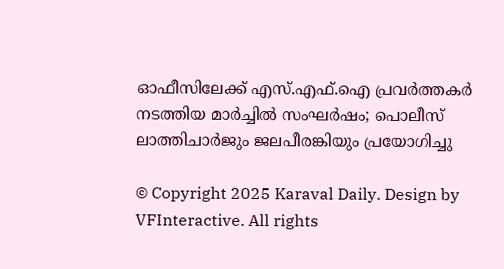ഓഫീസിലേക്ക് എസ്.എഫ്.ഐ പ്രവര്‍ത്തകര്‍ നടത്തിയ മാര്‍ച്ചില്‍ സംഘര്‍ഷം; പൊലീസ് ലാത്തിചാര്‍ജും ജലപീരങ്കിയും പ്രയോഗിച്ചു

© Copyright 2025 Karaval Daily. Design by VFInteractive. All rights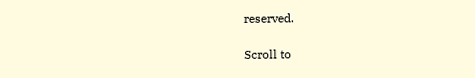reserved.

Scroll to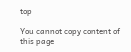top

You cannot copy content of this page